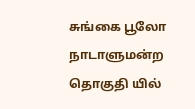சுங்கை பூலோ நாடாளுமன்ற தொகுதி யில்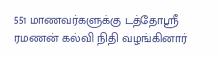551 மாணவர்களுக்கு டத்தோஶ்ரீ ரமணன் கல்வி நிதி வழங்கினார்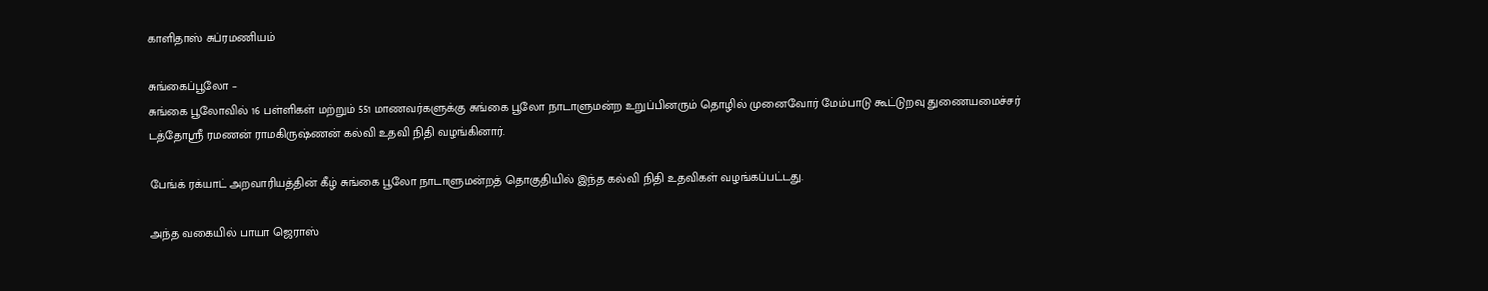காளிதாஸ் சுப்ரமணியம்

சுங்கைப்பூலோ –
சுங்கை பூலோவில் 16 பள்ளிகள் மற்றும் 551 மாணவர்களுக்கு சுங்கை பூலோ நாடாளுமன்ற உறுப்பினரும் தொழில் முனைவோர் மேம்பாடு கூட்டுறவு துணையமைச்சர் டத்தோஶ்ரீ ரமணன் ராமகிருஷ்ணன் கல்வி உதவி நிதி வழங்கினார்.

பேங்க் ரக்யாட் அறவாரியத்தின் கீழ் சுங்கை பூலோ நாடாளுமன்றத் தொகுதியில் இந்த கல்வி நிதி உதவிகள் வழங்கப்பட்டது.

அந்த வகையில் பாயா ஜெராஸ்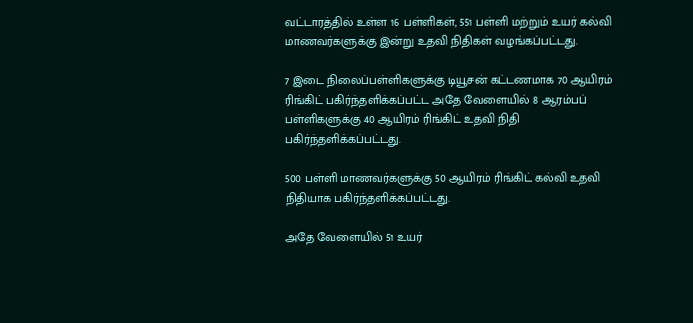வட்டாரத்தில் உள்ள 16 பள்ளிகள், 551 பள்ளி மற்றும் உயர் கல்வி மாணவர்களுக்கு இன்று உதவி நிதிகள் வழங்கப்பட்டது.

7 இடை நிலைப்பள்ளிகளுக்கு டியூசன் கட்டணமாக 70 ஆயிரம் ரிங்கிட் பகிர்ந்தளிக்கப்பட்ட அதே வேளையில் 8 ஆரம்பப் பள்ளிகளுக்கு 40 ஆயிரம் ரிங்கிட் உதவி நிதி பகிர்ந்தளிக்கப்பட்டது.

500 பள்ளி மாணவர்களுக்கு 50 ஆயிரம் ரிங்கிட் கல்வி உதவி நிதியாக பகிர்ந்தளிக்கப்பட்டது.

அதே வேளையில் 51 உயர்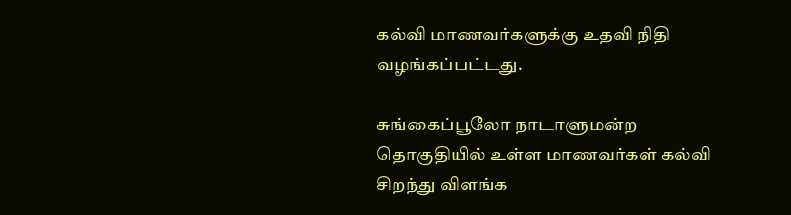கல்வி மாணவர்களுக்கு உதவி நிதி வழங்கப்பட்டது.

சுங்கைப்பூலோ நாடாளுமன்ற தொகுதியில் உள்ள மாணவர்கள் கல்வி சிறந்து விளங்க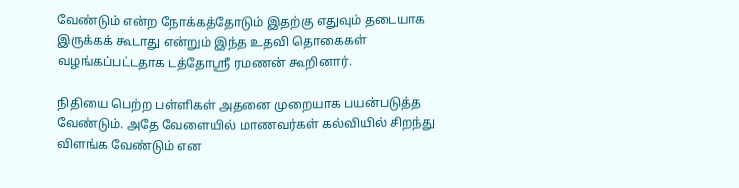வேண்டும் என்ற நோக்கத்தோடும் இதற்கு எதுவும் தடையாக இருக்கக் கூடாது என்றும் இந்த உதவி தொகைகள் வழங்கப்பட்டதாக டத்தோஸ்ரீ ரமணன் கூறினார்.

நிதியை பெற்ற பள்ளிகள் அதனை முறையாக பயன்படுத்த வேண்டும். அதே வேளையில் மாணவர்கள் கல்வியில் சிறந்து விளங்க வேண்டும் என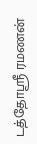டத்தோஶ்ரீ ரமணன்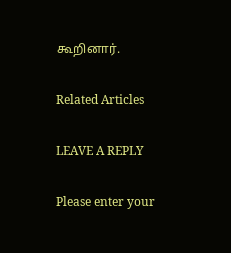கூறினார்.

Related Articles

LEAVE A REPLY

Please enter your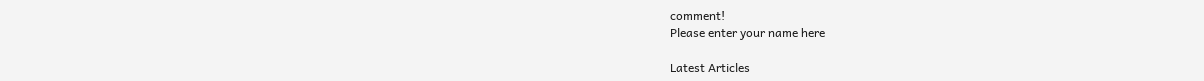comment!
Please enter your name here

Latest Articles